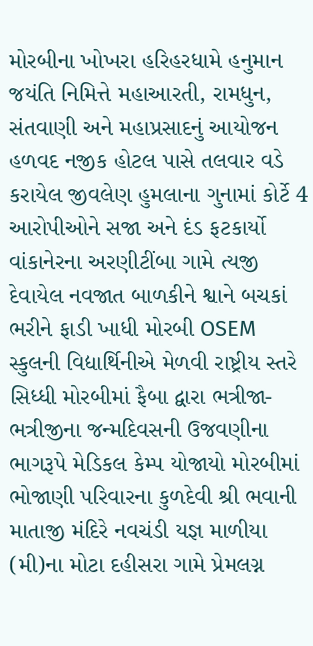મોરબીના ખોખરા હરિહરધામે હનુમાન જયંતિ નિમિત્તે મહાઆરતી, રામધુન, સંતવાણી અને મહાપ્રસાદનું આયોજન હળવદ નજીક હોટલ પાસે તલવાર વડે કરાયેલ જીવલેણ હુમલાના ગુનામાં કોર્ટે 4 આરોપીઓને સજા અને દંડ ફટકાર્યો વાંકાનેરના અરણીટીંબા ગામે ત્યજી દેવાયેલ નવજાત બાળકીને શ્વાને બચકાં ભરીને ફાડી ખાધી મોરબી OSEM સ્કુલની વિદ્યાર્થિનીએ મેળવી રાષ્ટ્રીય સ્તરે સિધ્ધી મોરબીમાં ફૈબા દ્વારા ભત્રીજા-ભત્રીજીના જન્મદિવસની ઉજવણીના ભાગરૂપે મેડિકલ કેમ્પ યોજાયો મોરબીમાં ભોજાણી પરિવારના કુળદેવી શ્રી ભવાની માતાજી મંદિરે નવચંડી યજ્ઞ માળીયા (મી)ના મોટા દહીસરા ગામે પ્રેમલગ્ન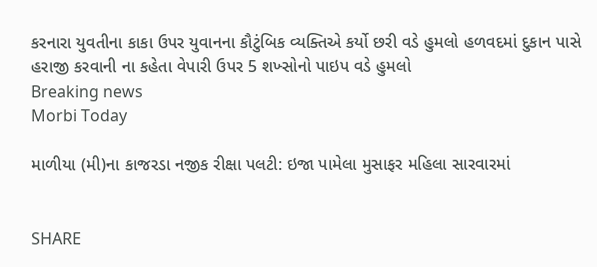કરનારા યુવતીના કાકા ઉપર યુવાનના કૌટુંબિક વ્યક્તિએ કર્યો છરી વડે હુમલો હળવદમાં દુકાન પાસે હરાજી કરવાની ના કહેતા વેપારી ઉપર 5 શખ્સોનો પાઇપ વડે હુમલો
Breaking news
Morbi Today

માળીયા (મી)ના કાજરડા નજીક રીક્ષા પલટી: ઇજા પામેલા મુસાફર મહિલા સારવારમાં


SHARE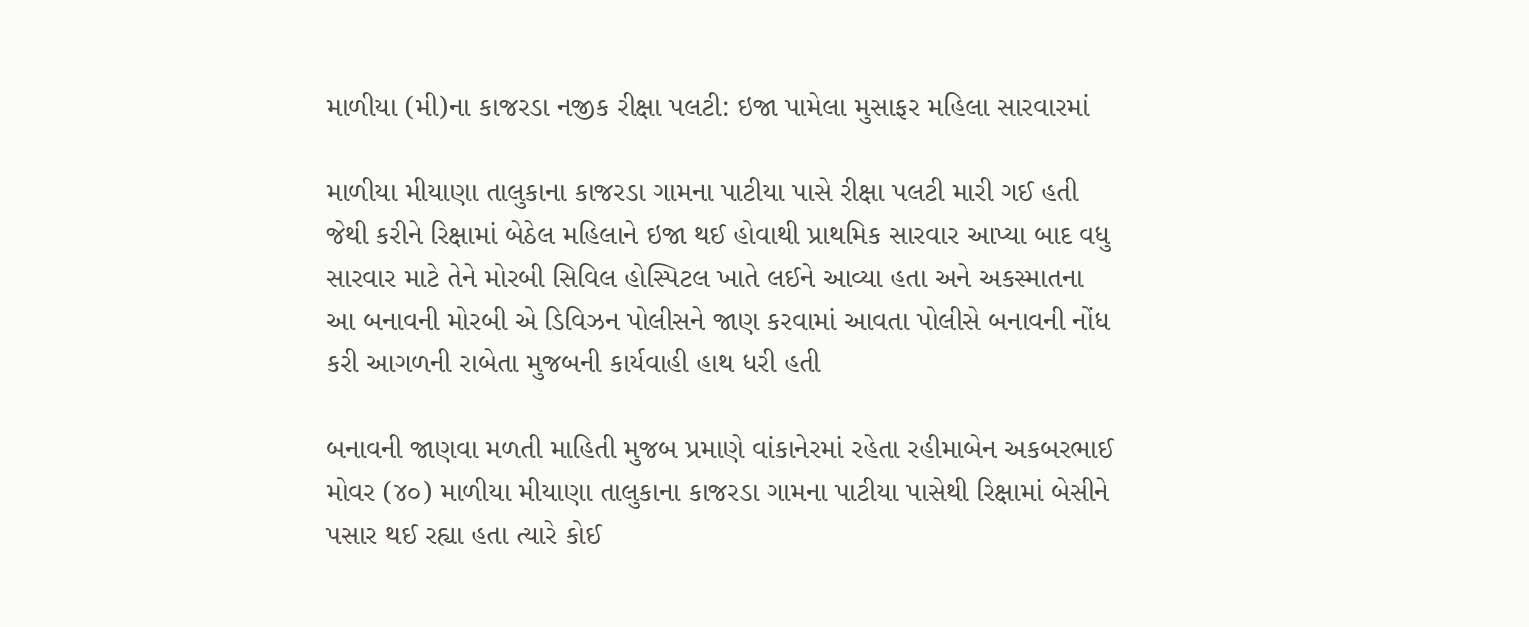માળીયા (મી)ના કાજરડા નજીક રીક્ષા પલટી: ઇજા પામેલા મુસાફર મહિલા સારવારમાં

માળીયા મીયાણા તાલુકાના કાજરડા ગામના પાટીયા પાસે રીક્ષા પલટી મારી ગઈ હતી જેથી કરીને રિક્ષામાં બેઠેલ મહિલાને ઇજા થઈ હોવાથી પ્રાથમિક સારવાર આપ્યા બાદ વધુ સારવાર માટે તેને મોરબી સિવિલ હોસ્પિટલ ખાતે લઈને આવ્યા હતા અને અકસ્માતના આ બનાવની મોરબી એ ડિવિઝન પોલીસને જાણ કરવામાં આવતા પોલીસે બનાવની નોંધ કરી આગળની રાબેતા મુજબની કાર્યવાહી હાથ ધરી હતી

બનાવની જાણવા મળતી માહિતી મુજબ પ્રમાણે વાંકાનેરમાં રહેતા રહીમાબેન અકબરભાઈ મોવર (૪૦) માળીયા મીયાણા તાલુકાના કાજરડા ગામના પાટીયા પાસેથી રિક્ષામાં બેસીને પસાર થઈ રહ્યા હતા ત્યારે કોઈ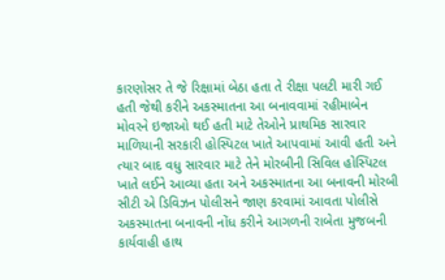કારણોસર તે જે રિક્ષામાં બેઠા હતા તે રીક્ષા પલટી મારી ગઈ હતી જેથી કરીને અકસ્માતના આ બનાવવામાં રહીમાબેન મોવરને ઇજાઓ થઈ હતી માટે તેઓને પ્રાથમિક સારવાર માળિયાની સરકારી હોસ્પિટલ ખાતે આપવામાં આવી હતી અને ત્યાર બાદ વધુ સારવાર માટે તેને મોરબીની સિવિલ હોસ્પિટલ ખાતે લઈને આવ્યા હતા અને અકસ્માતના આ બનાવની મોરબી સીટી એ ડિવિઝન પોલીસને જાણ કરવામાં આવતા પોલીસે અકસ્માતના બનાવની નોંધ કરીને આગળની રાબેતા મુજબની કાર્યવાહી હાથ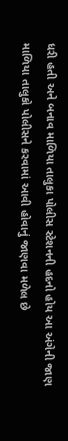ધરી હતી અને બનાવ માળિયા તાલુકા પોલીસ સ્ટેશનની હદનો હોય આ અંગેની જાણ માળિયા તાલુકો પોલીસને કરવામાં આવી હોવાનું જાણવા મળેલ છે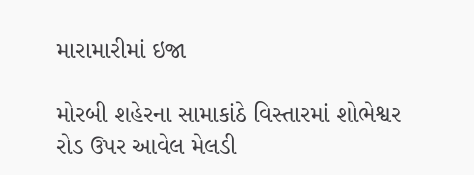મારામારીમાં ઇજા

મોરબી શહેરના સામાકાંઠે વિસ્તારમાં શોભેશ્વર રોડ ઉપર આવેલ મેલડી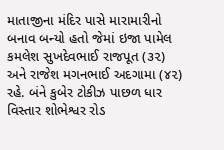માતાજીના મંદિર પાસે મારામારીનો બનાવ બન્યો હતો જેમાં ઇજા પામેલ કમલેશ સુખદેવભાઈ રાજપૂત (૩૨) અને રાજેશ મગનભાઈ અદગામા (૪૨) રહે. બંને કુબેર ટોકીઝ પાછળ ધાર વિસ્તાર શોભેશ્વર રોડ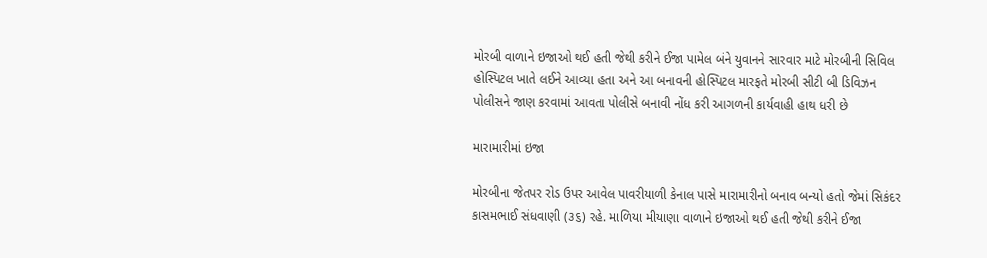મોરબી વાળાને ઇજાઓ થઈ હતી જેથી કરીને ઈજા પામેલ બંને યુવાનને સારવાર માટે મોરબીની સિવિલ હોસ્પિટલ ખાતે લઈને આવ્યા હતા અને આ બનાવની હોસ્પિટલ મારફતે મોરબી સીટી બી ડિવિઝન પોલીસને જાણ કરવામાં આવતા પોલીસે બનાવી નોંધ કરી આગળની કાર્યવાહી હાથ ધરી છે

મારામારીમાં ઇજા

મોરબીના જેતપર રોડ ઉપર આવેલ પાવરીયાળી કેનાલ પાસે મારામારીનો બનાવ બન્યો હતો જેમાં સિકંદર કાસમભાઈ સંધવાણી (૩૬) રહે. માળિયા મીયાણા વાળાને ઇજાઓ થઈ હતી જેથી કરીને ઈજા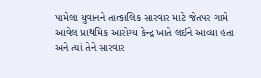પામેલા યુવાનને તાત્કાલિક સારવાર માટે જેતપર ગામે આવેલ પ્રાથમિક આરોગ્ય કેન્દ્ર ખાતે લઈને આવ્યા હતા અને ત્યાં તેને સારવાર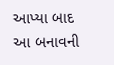આપ્યા બાદ આ બનાવની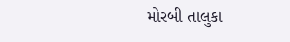મોરબી તાલુકા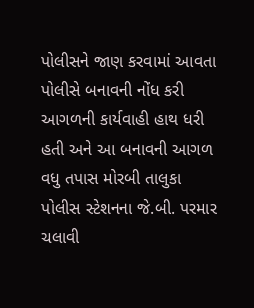પોલીસને જાણ કરવામાં આવતા પોલીસે બનાવની નોંધ કરી આગળની કાર્યવાહી હાથ ધરી હતી અને આ બનાવની આગળ વધુ તપાસ મોરબી તાલુકા પોલીસ સ્ટેશનના જે.બી. પરમાર ચલાવી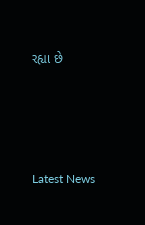રહ્યા છે






Latest News